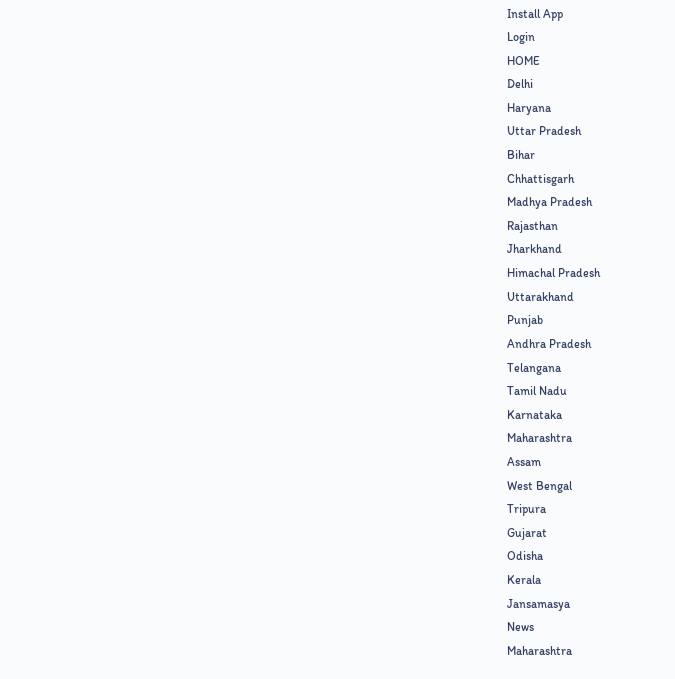Install App
Login
HOME
Delhi
Haryana
Uttar Pradesh
Bihar
Chhattisgarh
Madhya Pradesh
Rajasthan
Jharkhand
Himachal Pradesh
Uttarakhand
Punjab
Andhra Pradesh
Telangana
Tamil Nadu
Karnataka
Maharashtra
Assam
West Bengal
Tripura
Gujarat
Odisha
Kerala
Jansamasya
News
Maharashtra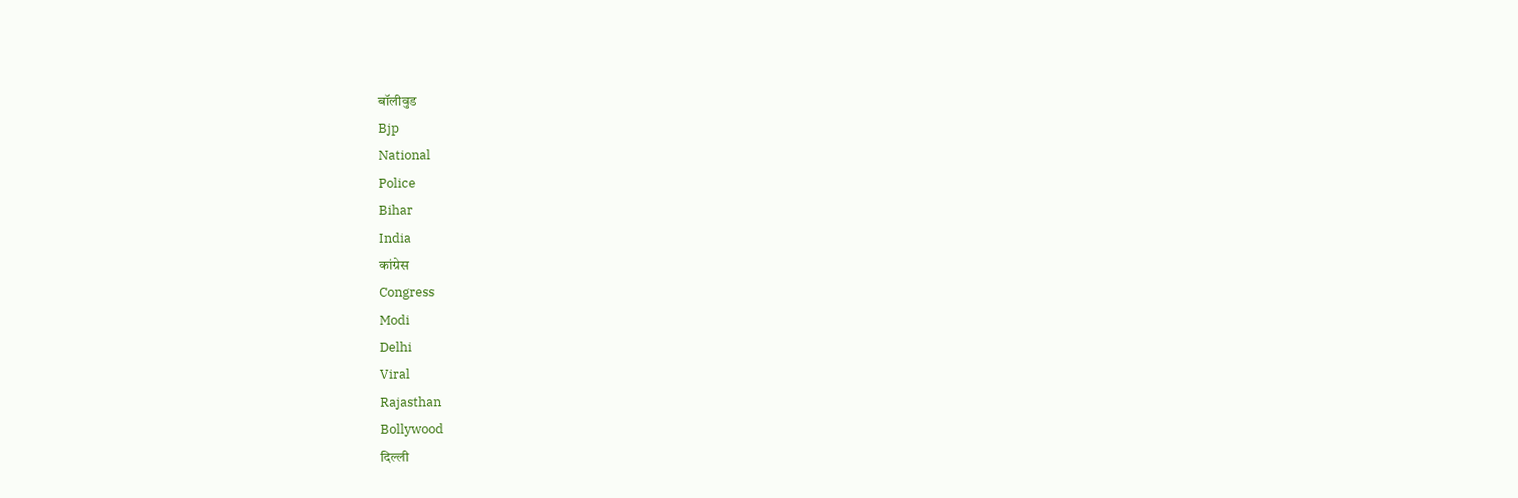बॉलीवुड
Bjp
National
Police
Bihar
India
कांग्रेस
Congress
Modi
Delhi
Viral
Rajasthan
Bollywood
दिल्ली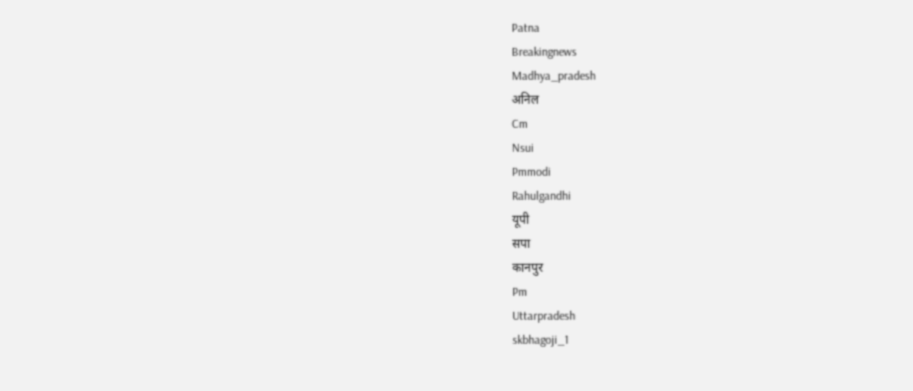Patna
Breakingnews
Madhya_pradesh
अनिल
Cm
Nsui
Pmmodi
Rahulgandhi
यूपी
सपा
कानपुर
Pm
Uttarpradesh
skbhagoji_1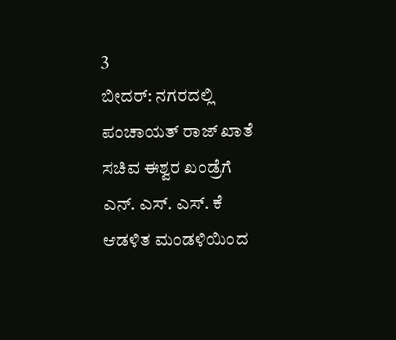3
ಬೀದರ್: ನಗರದಲ್ಲಿ ಪಂಚಾಯತ್ ರಾಜ್ ಖಾತೆ ಸಚಿವ ಈಶ್ವರ ಖಂಡ್ರೆಗೆ ಎನ್. ಎಸ್. ಎಸ್. ಕೆ ಆಡಳಿತ ಮಂಡಳಿಯಿಂದ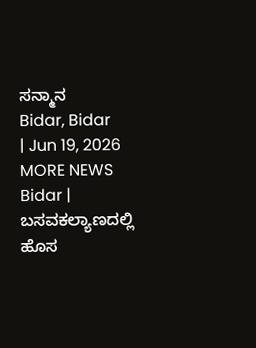ಸನ್ಮಾನ
Bidar, Bidar
| Jun 19, 2026
MORE NEWS
Bidar | ಬಸವಕಲ್ಯಾಣದಲ್ಲಿ ಹೊಸ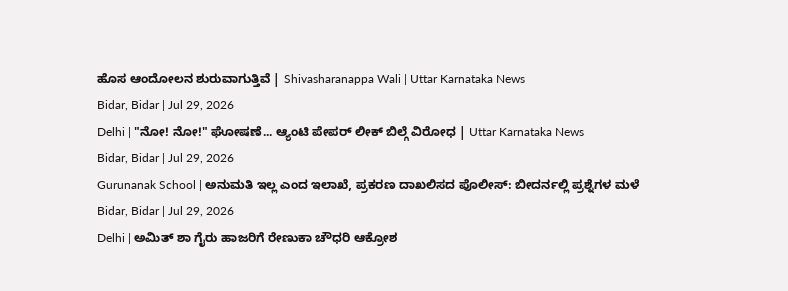ಹೊಸ ಆಂದೋಲನ ಶುರುವಾಗುತ್ತಿವೆ | Shivasharanappa Wali | Uttar Karnataka News
Bidar, Bidar | Jul 29, 2026
Delhi | "ನೋ! ನೋ!" ಘೋಷಣೆ... ಆ್ಯಂಟಿ ಪೇಪರ್ ಲೀಕ್ ಬಿಲ್ಗೆ ವಿರೋಧ | Uttar Karnataka News
Bidar, Bidar | Jul 29, 2026
Gurunanak School | ಅನುಮತಿ ಇಲ್ಲ ಎಂದ ಇಲಾಖೆ, ಪ್ರಕರಣ ದಾಖಲಿಸದ ಪೊಲೀಸ್: ಬೀದರ್ನಲ್ಲಿ ಪ್ರಶ್ನೆಗಳ ಮಳೆ
Bidar, Bidar | Jul 29, 2026
Delhi | ಅಮಿತ್ ಶಾ ಗೈರು ಹಾಜರಿಗೆ ರೇಣುಕಾ ಚೌಧರಿ ಆಕ್ರೋಶ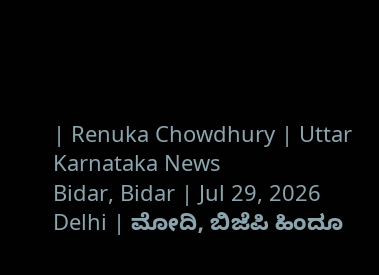| Renuka Chowdhury | Uttar Karnataka News
Bidar, Bidar | Jul 29, 2026
Delhi | ಮೋದಿ, ಬಿಜೆಪಿ ಹಿಂದೂ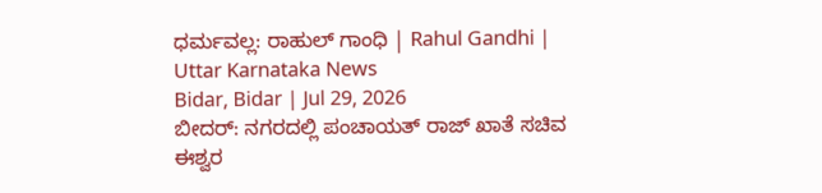ಧರ್ಮವಲ್ಲ: ರಾಹುಲ್ ಗಾಂಧಿ | Rahul Gandhi | Uttar Karnataka News
Bidar, Bidar | Jul 29, 2026
ಬೀದರ್: ನಗರದಲ್ಲಿ ಪಂಚಾಯತ್ ರಾಜ್ ಖಾತೆ ಸಚಿವ ಈಶ್ವರ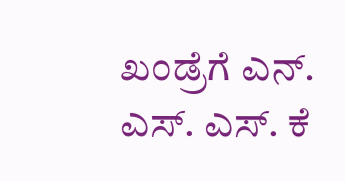ಖಂಡ್ರೆಗೆ ಎನ್. ಎಸ್. ಎಸ್. ಕೆ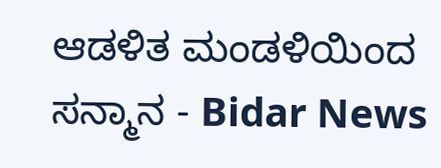ಆಡಳಿತ ಮಂಡಳಿಯಿಂದ ಸನ್ಮಾನ - Bidar News